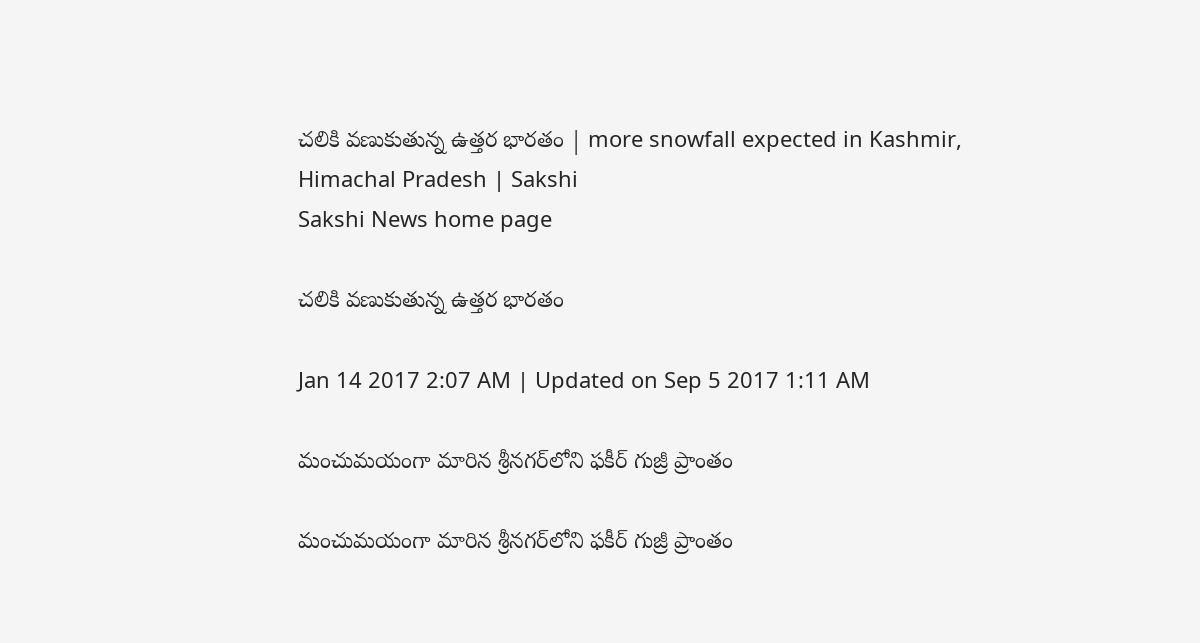చలికి వణుకుతున్న ఉత్తర భారతం | more snowfall expected in Kashmir, Himachal Pradesh | Sakshi
Sakshi News home page

చలికి వణుకుతున్న ఉత్తర భారతం

Jan 14 2017 2:07 AM | Updated on Sep 5 2017 1:11 AM

మంచుమయంగా మారిన శ్రీనగర్‌లోని ఫకీర్‌ గుజ్రీ ప్రాంతం

మంచుమయంగా మారిన శ్రీనగర్‌లోని ఫకీర్‌ గుజ్రీ ప్రాంతం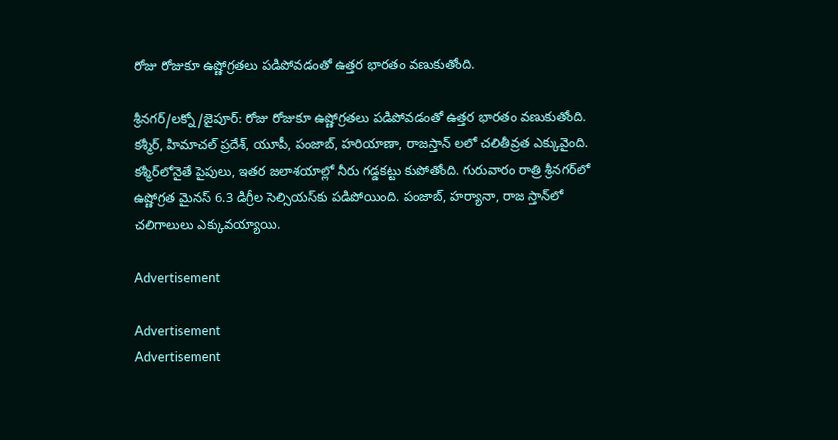రోజు రోజుకూ ఉష్ణోగ్రతలు పడిపోవడంతో ఉత్తర భారతం వణుకుతోంది.

శ్రీనగర్‌/లక్నో/జైపూర్‌: రోజు రోజుకూ ఉష్ణోగ్రతలు పడిపోవడంతో ఉత్తర భారతం వణుకుతోంది. కశ్మీర్, హిమాచల్‌ ప్రదేశ్, యూపీ, పంజాబ్, హరియాణా, రాజస్తాన్‌ లలో చలితీవ్రత ఎక్కువైంది. కశ్మీర్‌లోనైతే పైపులు, ఇతర జలాశయాల్లో నీరు గడ్డకట్టు కుపోతోంది. గురువారం రాత్రి శ్రీనగర్‌లో  ఉష్ణోగ్రత మైనస్‌ 6.3 డిగ్రీల సెల్సియస్‌కు పడిపోయింది. పంజాబ్, హర్యానా, రాజ స్తాన్‌లో చలిగాలులు ఎక్కువయ్యాయి.

Advertisement

Advertisement
Advertisement